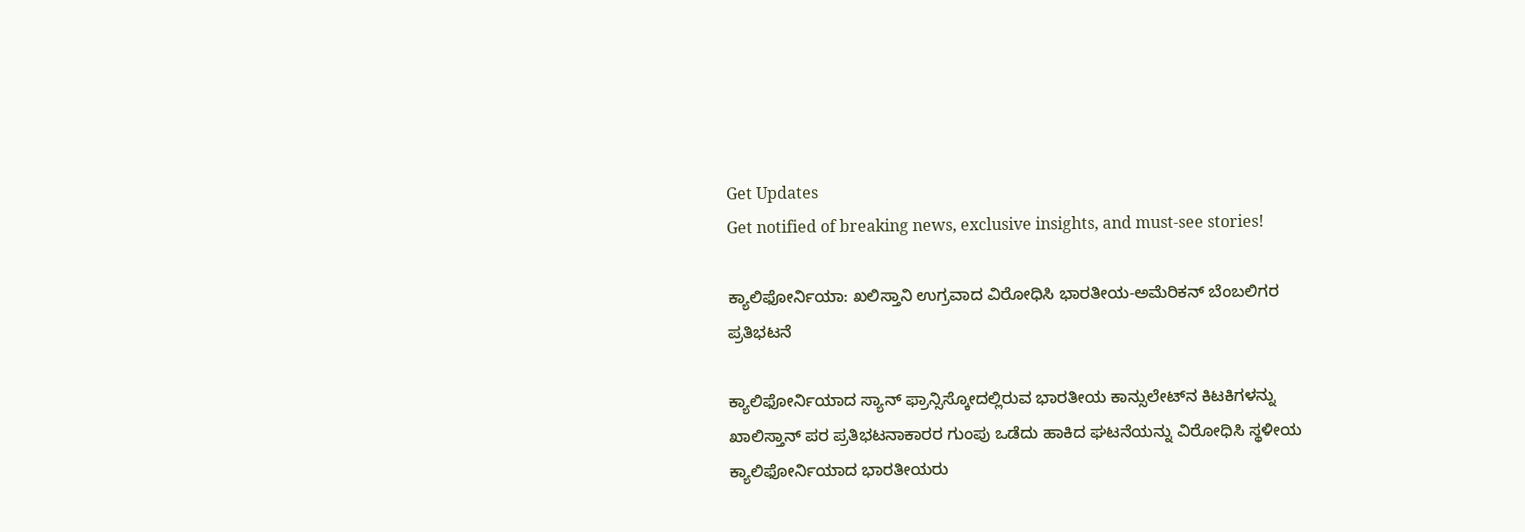Get Updates
Get notified of breaking news, exclusive insights, and must-see stories!

ಕ್ಯಾಲಿಫೋರ್ನಿಯಾ: ಖಲಿಸ್ತಾನಿ ಉಗ್ರವಾದ ವಿರೋಧಿಸಿ ಭಾರತೀಯ-ಅಮೆರಿಕನ್ ಬೆಂಬಲಿಗರ ಪ್ರತಿಭಟನೆ

ಕ್ಯಾಲಿಫೋರ್ನಿಯಾದ ಸ್ಯಾನ್ ಫ್ರಾನ್ಸಿಸ್ಕೋದಲ್ಲಿರುವ ಭಾರತೀಯ ಕಾನ್ಸುಲೇಟ್‌ನ ಕಿಟಕಿಗಳನ್ನು ಖಾಲಿಸ್ತಾನ್ ಪರ ಪ್ರತಿಭಟನಾಕಾರರ ಗುಂಪು ಒಡೆದು ಹಾಕಿದ ಘಟನೆಯನ್ನು ವಿರೋಧಿಸಿ ಸ್ಥಳೀಯ ಕ್ಯಾಲಿಫೋರ್ನಿಯಾದ ಭಾರತೀಯರು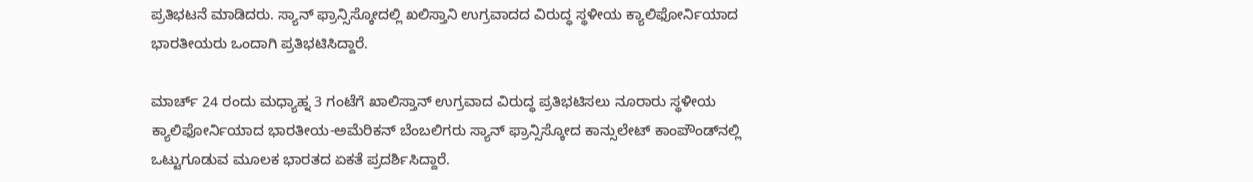ಪ್ರತಿಭಟನೆ ಮಾಡಿದರು. ಸ್ಯಾನ್ ಫ್ರಾನ್ಸಿಸ್ಕೋದಲ್ಲಿ ಖಲಿಸ್ತಾನಿ ಉಗ್ರವಾದದ ವಿರುದ್ಧ ಸ್ಥಳೀಯ ಕ್ಯಾಲಿಫೋರ್ನಿಯಾದ ಭಾರತೀಯರು ಒಂದಾಗಿ ಪ್ರತಿಭಟಿಸಿದ್ದಾರೆ.

ಮಾರ್ಚ್ 24 ರಂದು ಮಧ್ಯಾಹ್ನ 3 ಗಂಟೆಗೆ ಖಾಲಿಸ್ತಾನ್ ಉಗ್ರವಾದ ವಿರುದ್ಧ ಪ್ರತಿಭಟಿಸಲು ನೂರಾರು ಸ್ಥಳೀಯ ಕ್ಯಾಲಿಫೋರ್ನಿಯಾದ ಭಾರತೀಯ-ಅಮೆರಿಕನ್ ಬೆಂಬಲಿಗರು ಸ್ಯಾನ್ ಫ್ರಾನ್ಸಿಸ್ಕೋದ ಕಾನ್ಸುಲೇಟ್ ಕಾಂಪೌಂಡ್‌ನಲ್ಲಿ ಒಟ್ಟುಗೂಡುವ ಮೂಲಕ ಭಾರತದ ಏಕತೆ ಪ್ರದರ್ಶಿಸಿದ್ದಾರೆ.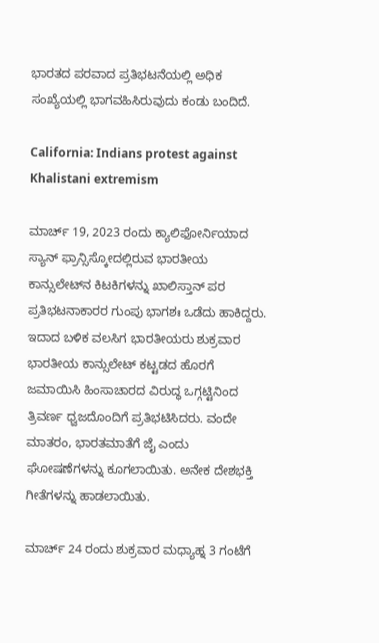ಭಾರತದ ಪರವಾದ ಪ್ರತಿಭಟನೆಯಲ್ಲಿ ಅಧಿಕ ಸಂಖ್ಯೆಯಲ್ಲಿ ಭಾಗವಹಿಸಿರುವುದು ಕಂಡು ಬಂದಿದೆ.

California: Indians protest against Khalistani extremism

ಮಾರ್ಚ್ 19, 2023 ರಂದು ಕ್ಯಾಲಿಫೋರ್ನಿಯಾದ ಸ್ಯಾನ್ ಫ್ರಾನ್ಸಿಸ್ಕೋದಲ್ಲಿರುವ ಭಾರತೀಯ ಕಾನ್ಸುಲೇಟ್‌ನ ಕಿಟಕಿಗಳನ್ನು ಖಾಲಿಸ್ತಾನ್ ಪರ ಪ್ರತಿಭಟನಾಕಾರರ ಗುಂಪು ಭಾಗಶಃ ಒಡೆದು ಹಾಕಿದ್ದರು. ಇದಾದ ಬಳಿಕ ವಲಸಿಗ ಭಾರತೀಯರು ಶುಕ್ರವಾರ ಭಾರತೀಯ ಕಾನ್ಸುಲೇಟ್ ಕಟ್ಟಡದ ಹೊರಗೆ ಜಮಾಯಿಸಿ ಹಿಂಸಾಚಾರದ ವಿರುದ್ಧ ಒಗ್ಗಟ್ಟಿನಿಂದ ತ್ರಿವರ್ಣ ಧ್ವಜದೊಂದಿಗೆ ಪ್ರತಿಭಟಿಸಿದರು. ವಂದೇ ಮಾತರಂ, ಭಾರತಮಾತೆಗೆ ಜೈ ಎಂದು ಘೋಷಣೆಗಳನ್ನು ಕೂಗಲಾಯಿತು. ಅನೇಕ ದೇಶಭಕ್ತಿ ಗೀತೆಗಳನ್ನು ಹಾಡಲಾಯಿತು.

ಮಾರ್ಚ್ 24 ರಂದು ಶುಕ್ರವಾರ ಮಧ್ಯಾಹ್ನ 3 ಗಂಟೆಗೆ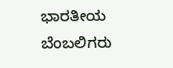ಭಾರತೀಯ ಬೆಂಬಲಿಗರು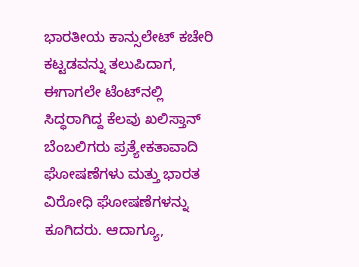ಭಾರತೀಯ ಕಾನ್ಸುಲೇಟ್ ಕಚೇರಿ ಕಟ್ಟಡವನ್ನು ತಲುಪಿದಾಗ, ಈಗಾಗಲೇ ಟೆಂಟ್‌ನಲ್ಲಿ ಸಿದ್ಧರಾಗಿದ್ದ ಕೆಲವು ಖಲಿಸ್ತಾನ್ ಬೆಂಬಲಿಗರು ಪ್ರತ್ಯೇಕತಾವಾದಿ ಘೋಷಣೆಗಳು ಮತ್ತು ಭಾರತ ವಿರೋಧಿ ಘೋಷಣೆಗಳನ್ನು ಕೂಗಿದರು. ಆದಾಗ್ಯೂ,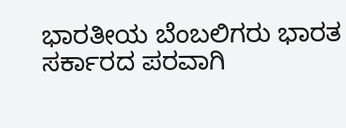ಭಾರತೀಯ ಬೆಂಬಲಿಗರು ಭಾರತ ಸರ್ಕಾರದ ಪರವಾಗಿ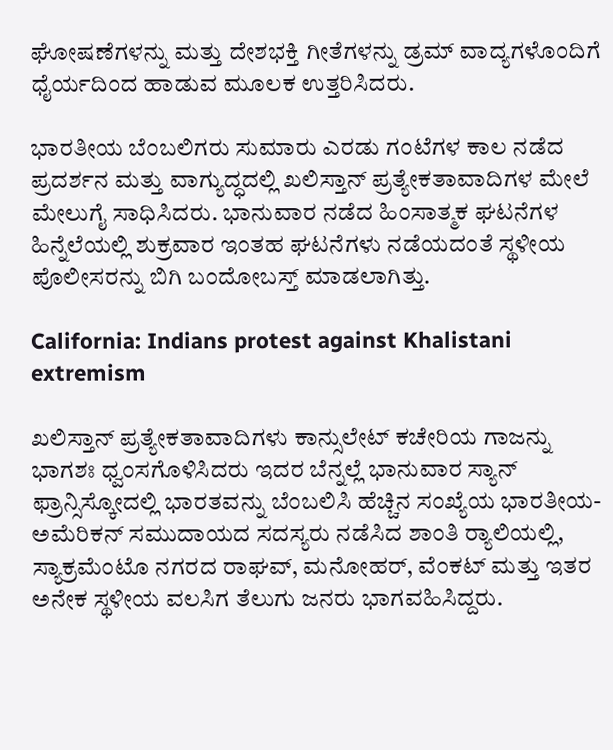ಘೋಷಣೆಗಳನ್ನು ಮತ್ತು ದೇಶಭಕ್ತಿ ಗೀತೆಗಳನ್ನು ಡ್ರಮ್ ವಾದ್ಯಗಳೊಂದಿಗೆ ಧೈರ್ಯದಿಂದ ಹಾಡುವ ಮೂಲಕ ಉತ್ತರಿಸಿದರು.

ಭಾರತೀಯ ಬೆಂಬಲಿಗರು ಸುಮಾರು ಎರಡು ಗಂಟೆಗಳ ಕಾಲ ನಡೆದ ಪ್ರದರ್ಶನ ಮತ್ತು ವಾಗ್ಯುದ್ಧದಲ್ಲಿ ಖಲಿಸ್ತಾನ್ ಪ್ರತ್ಯೇಕತಾವಾದಿಗಳ ಮೇಲೆ ಮೇಲುಗೈ ಸಾಧಿಸಿದರು. ಭಾನುವಾರ ನಡೆದ ಹಿಂಸಾತ್ಮಕ ಘಟನೆಗಳ ಹಿನ್ನೆಲೆಯಲ್ಲಿ ಶುಕ್ರವಾರ ಇಂತಹ ಘಟನೆಗಳು ನಡೆಯದಂತೆ ಸ್ಥಳೀಯ ಪೊಲೀಸರನ್ನು ಬಿಗಿ ಬಂದೋಬಸ್ತ್ ಮಾಡಲಾಗಿತ್ತು.

California: Indians protest against Khalistani extremism

ಖಲಿಸ್ತಾನ್ ಪ್ರತ್ಯೇಕತಾವಾದಿಗಳು ಕಾನ್ಸುಲೇಟ್ ಕಚೇರಿಯ ಗಾಜನ್ನು ಭಾಗಶಃ ಧ್ವಂಸಗೊಳಿಸಿದರು ಇದರ ಬೆನ್ನಲ್ಲೆ ಭಾನುವಾರ ಸ್ಯಾನ್ ಫ್ರಾನ್ಸಿಸ್ಕೋದಲ್ಲಿ ಭಾರತವನ್ನು ಬೆಂಬಲಿಸಿ ಹೆಚ್ಚಿನ ಸಂಖ್ಯೆಯ ಭಾರತೀಯ-ಅಮೆರಿಕನ್ ಸಮುದಾಯದ ಸದಸ್ಯರು ನಡೆಸಿದ ಶಾಂತಿ ರ್‍ಯಾಲಿಯಲ್ಲಿ, ಸ್ಯಾಕ್ರಮೆಂಟೊ ನಗರದ ರಾಘವ್, ಮನೋಹರ್, ವೆಂಕಟ್ ಮತ್ತು ಇತರ ಅನೇಕ ಸ್ಥಳೀಯ ವಲಸಿಗ ತೆಲುಗು ಜನರು ಭಾಗವಹಿಸಿದ್ದರು.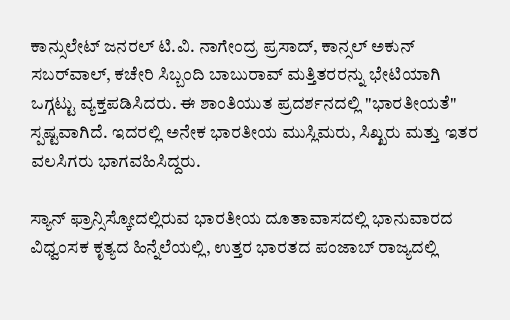ಕಾನ್ಸುಲೇಟ್ ಜನರಲ್ ಟಿ.ವಿ. ನಾಗೇಂದ್ರ ಪ್ರಸಾದ್‌, ಕಾನ್ಸಲ್‌ ಅಕುನ್‌ ಸಬರ್‌ವಾಲ್‌, ಕಚೇರಿ ಸಿಬ್ಬಂದಿ ಬಾಬುರಾವ್‌ ಮತ್ತಿತರರನ್ನು ಭೇಟಿಯಾಗಿ ಒಗ್ಗಟ್ಟು ವ್ಯಕ್ತಪಡಿಸಿದರು. ಈ ಶಾಂತಿಯುತ ಪ್ರದರ್ಶನದಲ್ಲಿ "ಭಾರತೀಯತೆ" ಸ್ಪಷ್ಟವಾಗಿದೆ. ಇದರಲ್ಲಿ ಅನೇಕ ಭಾರತೀಯ ಮುಸ್ಲಿಮರು, ಸಿಖ್ಖರು ಮತ್ತು ಇತರ ವಲಸಿಗರು ಭಾಗವಹಿಸಿದ್ದರು.

ಸ್ಯಾನ್ ಫ್ರಾನ್ಸಿಸ್ಕೋದಲ್ಲಿರುವ ಭಾರತೀಯ ದೂತಾವಾಸದಲ್ಲಿ ಭಾನುವಾರದ ವಿಧ್ವಂಸಕ ಕೃತ್ಯದ ಹಿನ್ನೆಲೆಯಲ್ಲಿ, ಉತ್ತರ ಭಾರತದ ಪಂಜಾಬ್ ರಾಜ್ಯದಲ್ಲಿ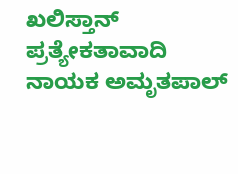ಖಲಿಸ್ತಾನ್ ಪ್ರತ್ಯೇಕತಾವಾದಿ ನಾಯಕ ಅಮೃತಪಾಲ್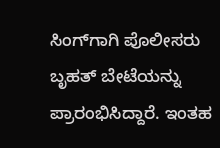ಸಿಂಗ್‌ಗಾಗಿ ಪೊಲೀಸರು ಬೃಹತ್ ಬೇಟೆಯನ್ನು ಪ್ರಾರಂಭಿಸಿದ್ದಾರೆ. ಇಂತಹ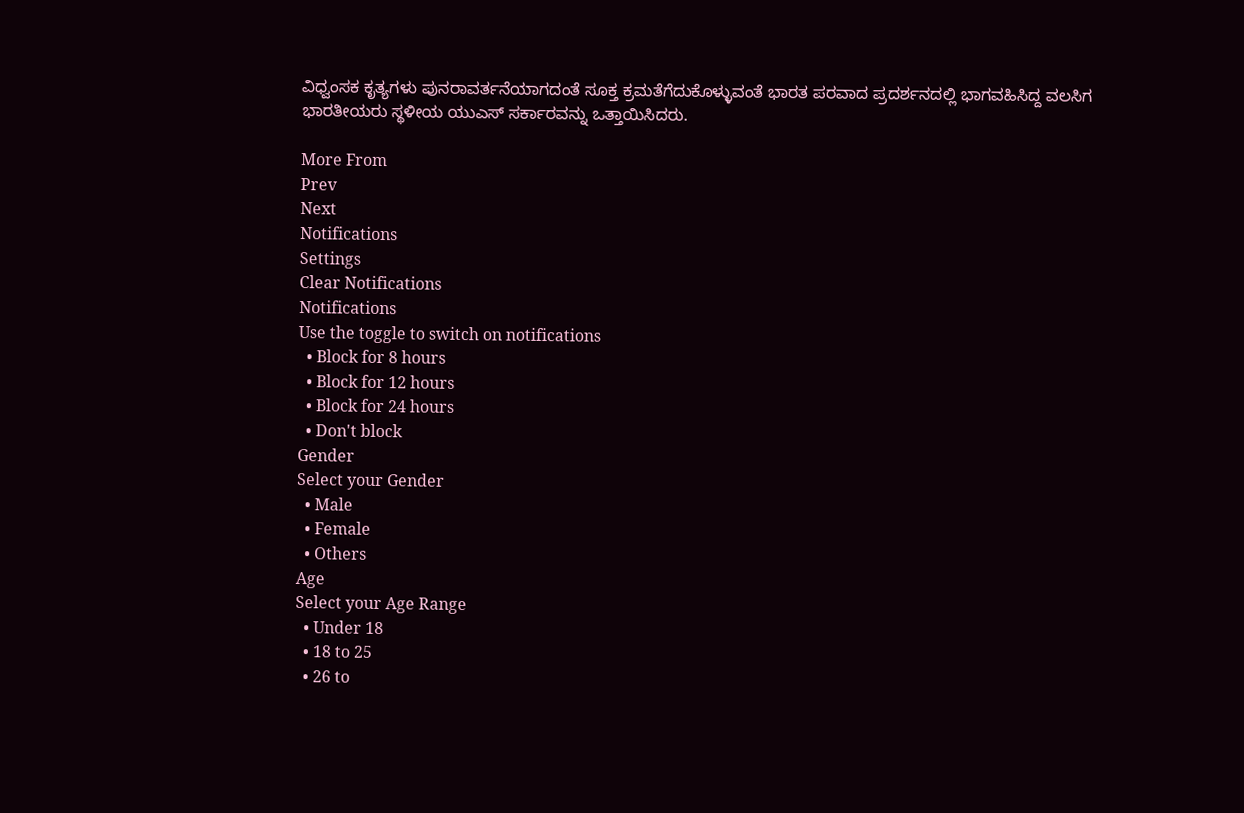ವಿಧ್ವಂಸಕ ಕೃತ್ಯಗಳು ಪುನರಾವರ್ತನೆಯಾಗದಂತೆ ಸೂಕ್ತ ಕ್ರಮತೆಗೆದುಕೊಳ್ಳುವಂತೆ ಭಾರತ ಪರವಾದ ಪ್ರದರ್ಶನದಲ್ಲಿ ಭಾಗವಹಿಸಿದ್ದ ವಲಸಿಗ ಭಾರತೀಯರು ಸ್ಥಳೀಯ ಯುಎಸ್ ಸರ್ಕಾರವನ್ನು ಒತ್ತಾಯಿಸಿದರು.

More From
Prev
Next
Notifications
Settings
Clear Notifications
Notifications
Use the toggle to switch on notifications
  • Block for 8 hours
  • Block for 12 hours
  • Block for 24 hours
  • Don't block
Gender
Select your Gender
  • Male
  • Female
  • Others
Age
Select your Age Range
  • Under 18
  • 18 to 25
  • 26 to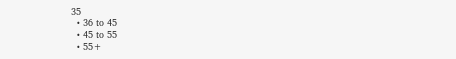35
  • 36 to 45
  • 45 to 55
  • 55+